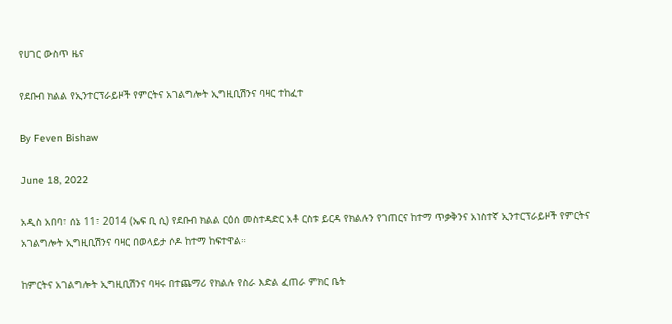የሀገር ውስጥ ዜና

የደቡብ ክልል የኢንተርፕራይዞች የምርትና አገልግሎት ኢግዚቢሽንና ባዛር ተከፈተ

By Feven Bishaw

June 18, 2022

አዲስ አበባ፣ ሰኔ 11፣ 2014 (ኤፍ ቢ ሲ) የደቡብ ክልል ርዕሰ መስተዳድር አቶ ርስቱ ይርዳ የክልሉን የገጠርና ከተማ ጥቃቅንና አነስተኛ ኢንተርፕራይዞች የምርትና አገልግሎት ኢግዚቢሽንና ባዛር በወላይታ ሶዶ ከተማ ከፍተዋል።

ከምርትና አገልግሎት ኢግዚቢሽንና ባዛሩ በተጨማሪ የክልሉ የስራ እድል ፈጠራ ምክር ቤት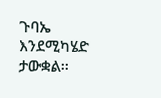ጉባኤ እንደሚካሄድ ታውቋል፡፡